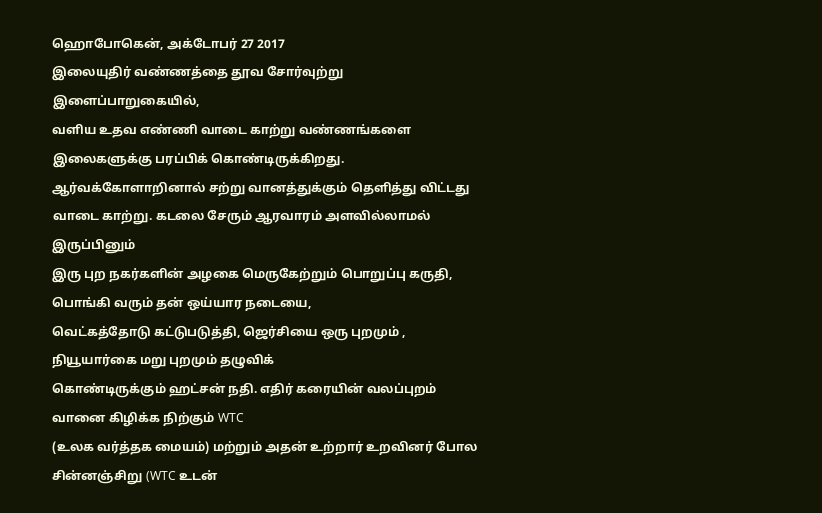ஹொபோகென், அக்டோபர் 27 2017
இலையுதிர் வண்ணத்தை தூவ சோர்வுற்று இளைப்பாறுகையில்,
வளிய உதவ எண்ணி வாடை காற்று வண்ணங்களை இலைகளுக்கு பரப்பிக் கொண்டிருக்கிறது.
ஆர்வக்கோளாறினால் சற்று வானத்துக்கும் தெளித்து விட்டது வாடை காற்று. கடலை சேரும் ஆரவாரம் அளவில்லாமல் இருப்பினும்
இரு புற நகர்களின் அழகை மெருகேற்றும் பொறுப்பு கருதி, பொங்கி வரும் தன் ஒய்யார நடையை,
வெட்கத்தோடு கட்டுபடுத்தி, ஜெர்சியை ஒரு புறமும் , நியூயார்கை மறு புறமும் தழுவிக்
கொண்டிருக்கும் ஹட்சன் நதி. எதிர் கரையின் வலப்புறம் வானை கிழிக்க நிற்கும் WTC
(உலக வர்த்தக மையம்) மற்றும் அதன் உற்றார் உறவினர் போல சின்னஞ்சிறு (WTC உடன்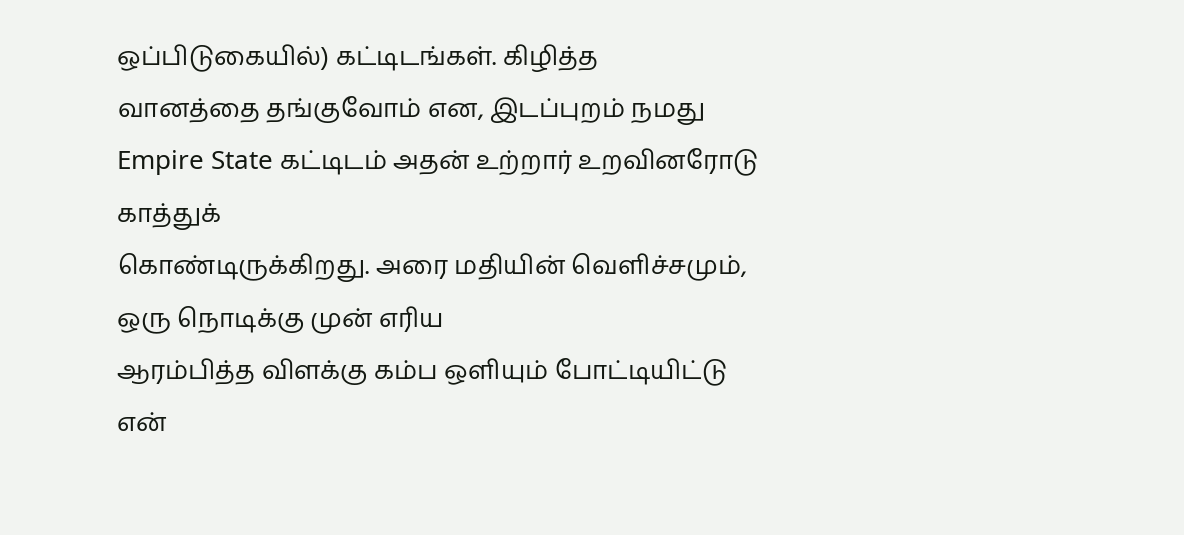ஒப்பிடுகையில்) கட்டிடங்கள். கிழித்த
வானத்தை தங்குவோம் என, இடப்புறம் நமது Empire State கட்டிடம் அதன் உற்றார் உறவினரோடு காத்துக்
கொண்டிருக்கிறது. அரை மதியின் வெளிச்சமும், ஒரு நொடிக்கு முன் எரிய
ஆரம்பித்த விளக்கு கம்ப ஒளியும் போட்டியிட்டு என்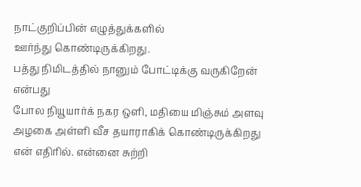நாட்குறிப்பின் எழுத்துக்களில்
ஊர்ந்து கொண்டிருக்கிறது.
பத்து நிமிடத்தில் நானும் போட்டிக்கு வருகிறேன் என்பது
போல நியூயார்க் நகர ஒளி, மதியை மிஞ்சும் அளவு அழகை அள்ளி வீச தயாராகிக் கொண்டிருக்கிறது
என் எதிரில். என்னை சுற்றி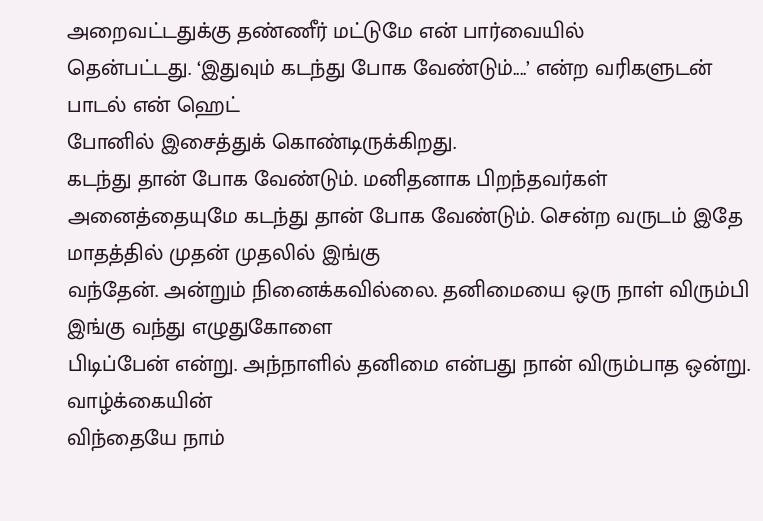அறைவட்டதுக்கு தண்ணீர் மட்டுமே என் பார்வையில்
தென்பட்டது. ‘இதுவும் கடந்து போக வேண்டும்....’ என்ற வரிகளுடன் பாடல் என் ஹெட்
போனில் இசைத்துக் கொண்டிருக்கிறது.
கடந்து தான் போக வேண்டும். மனிதனாக பிறந்தவர்கள்
அனைத்தையுமே கடந்து தான் போக வேண்டும். சென்ற வருடம் இதே மாதத்தில் முதன் முதலில் இங்கு
வந்தேன். அன்றும் நினைக்கவில்லை. தனிமையை ஒரு நாள் விரும்பி இங்கு வந்து எழுதுகோளை
பிடிப்பேன் என்று. அந்நாளில் தனிமை என்பது நான் விரும்பாத ஒன்று. வாழ்க்கையின்
விந்தையே நாம்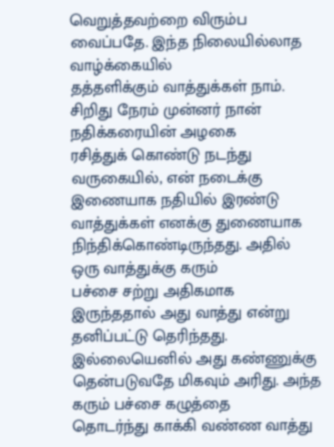வெறுத்தவற்றை விரும்ப வைப்பதே. இந்த நிலையில்லாத வாழ்க்கையில்
தத்தளிக்கும் வாத்துக்கள் நாம்.
சிறிது நேரம் முன்னர் நான் நதிக்கரையின் அழகை
ரசித்துக் கொண்டு நடந்து வருகையில், என் நடைக்கு இணையாக நதியில் இரண்டு
வாத்துக்கள் எனக்கு துணையாக நிந்திக்கொண்டிருந்தது. அதில் ஒரு வாத்துக்கு கரும்
பச்சை சற்று அதிகமாக இருந்ததால் அது வாத்து என்று தனிப்பட்டு தெரிந்தது.
இல்லையெனில் அது கண்ணுக்கு தென்படுவதே மிகவும் அரிது. அந்த கரும் பச்சை கழுத்தை
தொடர்ந்து காக்கி வண்ண வாத்து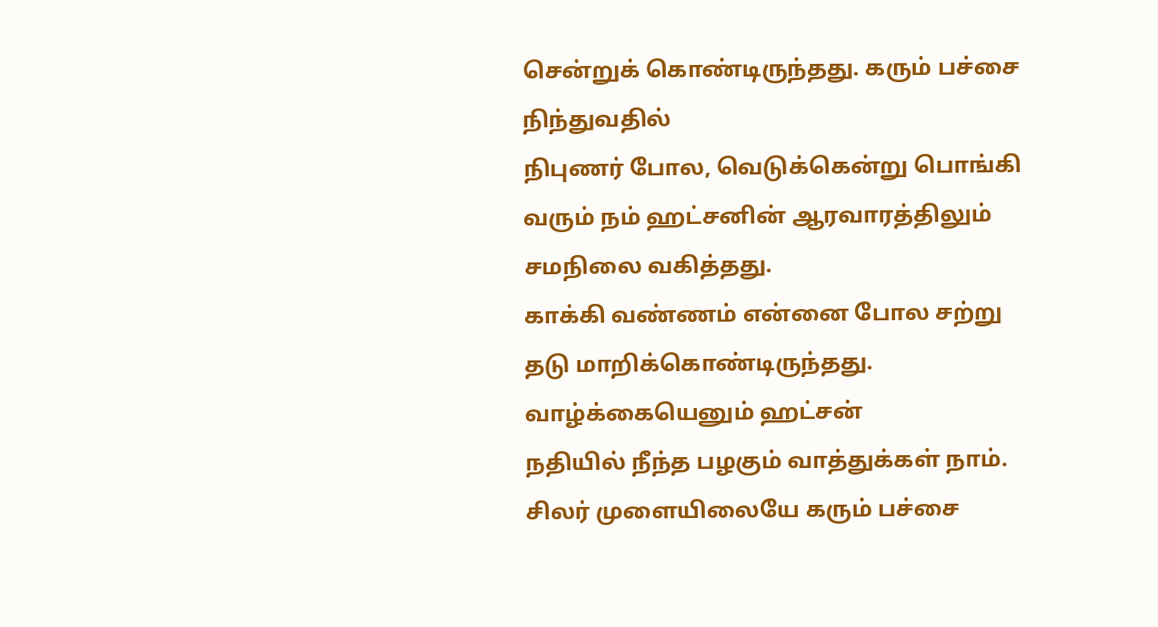சென்றுக் கொண்டிருந்தது. கரும் பச்சை நிந்துவதில்
நிபுணர் போல, வெடுக்கென்று பொங்கி வரும் நம் ஹட்சனின் ஆரவாரத்திலும் சமநிலை வகித்தது.
காக்கி வண்ணம் என்னை போல சற்று தடு மாறிக்கொண்டிருந்தது. வாழ்க்கையெனும் ஹட்சன்
நதியில் நீந்த பழகும் வாத்துக்கள் நாம். சிலர் முளையிலையே கரும் பச்சை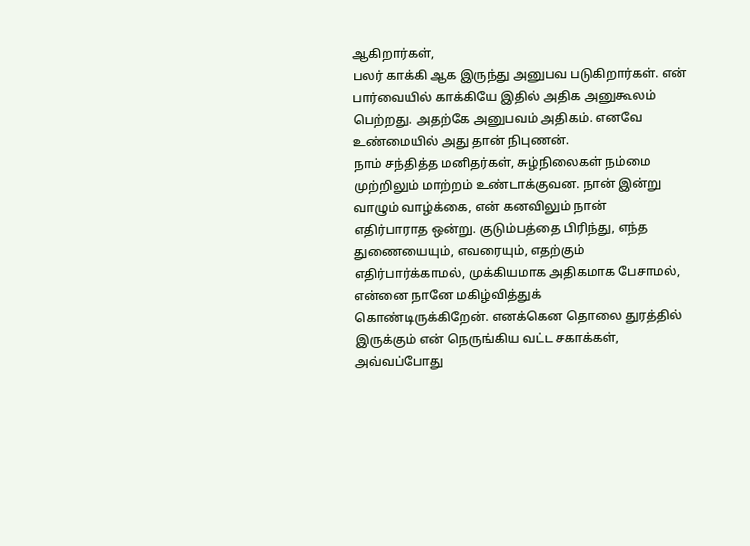ஆகிறார்கள்,
பலர் காக்கி ஆக இருந்து அனுபவ படுகிறார்கள். என் பார்வையில் காக்கியே இதில் அதிக அனுகூலம்
பெற்றது. அதற்கே அனுபவம் அதிகம். எனவே உண்மையில் அது தான் நிபுணன்.
நாம் சந்தித்த மனிதர்கள், சுழ்நிலைகள் நம்மை
முற்றிலும் மாற்றம் உண்டாக்குவன. நான் இன்று வாழும் வாழ்க்கை, என் கனவிலும் நான்
எதிர்பாராத ஒன்று. குடும்பத்தை பிரிந்து, எந்த துணையையும், எவரையும், எதற்கும்
எதிர்பார்க்காமல், முக்கியமாக அதிகமாக பேசாமல், என்னை நானே மகிழ்வித்துக்
கொண்டிருக்கிறேன். எனக்கென தொலை துரத்தில் இருக்கும் என் நெருங்கிய வட்ட சகாக்கள், அவ்வப்போது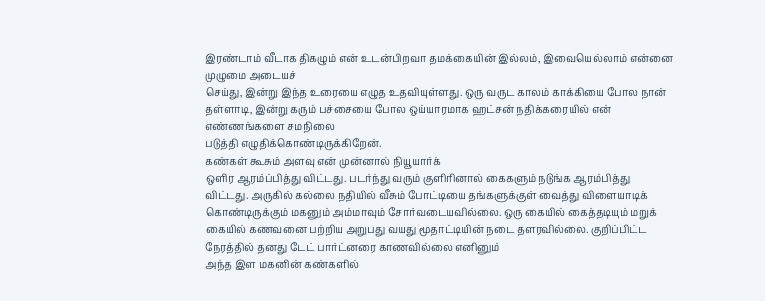இரண்டாம் வீடாக திகழும் என் உடன்பிறவா தமக்கையின் இல்லம், இவையெல்லாம் என்னை முழுமை அடையச்
செய்து, இன்று இந்த உரையை எழுத உதவியுள்ளது. ஒரு வருட காலம் காக்கியை போல நான்
தள்ளாடி, இன்று கரும் பச்சையை போல ஒய்யாரமாக ஹட்சன் நதிக்கரையில் என் எண்ணங்களை சமநிலை
படுத்தி எழுதிக்கொண்டிருக்கிறேன்.
கண்கள் கூசும் அளவு என் முன்னால் நியூயார்க்
ஒளிர ஆரம்ப்பித்து விட்டது. படர்ந்து வரும் குளிரினால் கைகளும் நடுங்க ஆரம்பித்து
விட்டது. அருகில் கல்லை நதியில் வீசும் போட்டியை தங்களுக்குள் வைத்து விளையாடிக்
கொண்டிருக்கும் மகனும் அம்மாவும் சோர்வடையவில்லை. ஒரு கையில் கைத்தடியும் மறுக்
கையில் கணவனை பற்றிய அறுபது வயது மூதாட்டியின் நடை தளரவில்லை. குறிப்பிட்ட
நேரத்தில் தனது டேட் பார்ட்னரை காணவில்லை எனினும்
அந்த இள மகனின் கண்களில்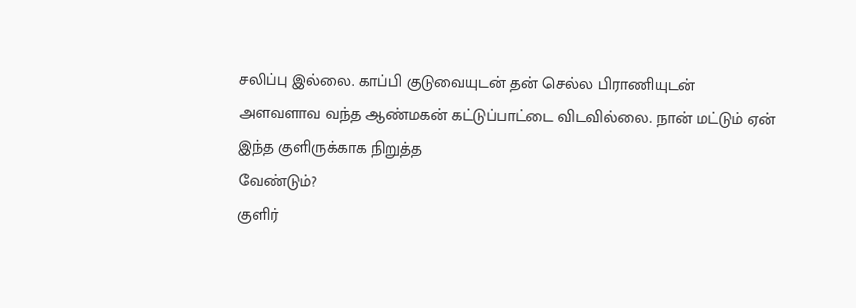சலிப்பு இல்லை. காப்பி குடுவையுடன் தன் செல்ல பிராணியுடன்
அளவளாவ வந்த ஆண்மகன் கட்டுப்பாட்டை விடவில்லை. நான் மட்டும் ஏன் இந்த குளிருக்காக நிறுத்த
வேண்டும்?
குளிர்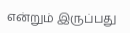என்றும் இருப்பது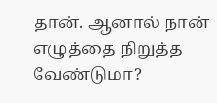தான். ஆனால் நான்
எழுத்தை நிறுத்த வேண்டுமா?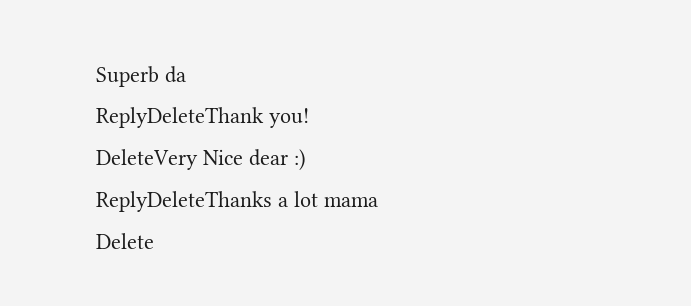Superb da
ReplyDeleteThank you!
DeleteVery Nice dear :)
ReplyDeleteThanks a lot mama
Delete